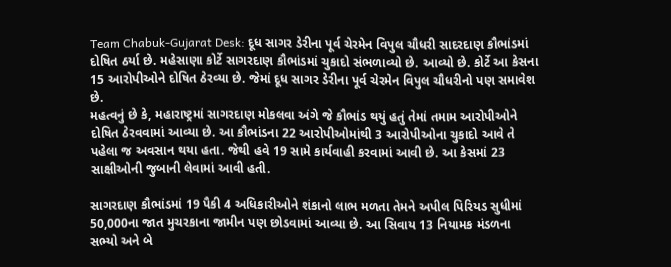Team Chabuk-Gujarat Desk: દૂધ સાગર ડેરીના પૂર્વ ચેરમેન વિપુલ ચૌધરી સાદરદાણ કૌભાંડમાં દોષિત ઠર્યા છે. મહેસાણા કોર્ટે સાગરદાણ કૌભાંડમાં ચુકાદો સંભળાવ્યો છે. આવ્યો છે. કોર્ટે આ કેસના 15 આરોપીઓને દોષિત ઠેરવ્યા છે. જેમાં દૂધ સાગર ડેરીના પૂર્વ ચેરમેન વિપુલ ચૌધરીનો પણ સમાવેશ છે.
મહત્વનું છે કે, મહારાષ્ટ્રમાં સાગરદાણ મોકલવા અંગે જે કૌભાંડ થયું હતું તેમાં તમામ આરોપીઓને દોષિત ઠેરવવામાં આવ્યા છે. આ કૌભાંડના 22 આરોપીઓમાંથી 3 આરોપીઓના ચુકાદો આવે તે પહેલા જ અવસાન થયા હતા. જેથી હવે 19 સામે કાર્યવાહી કરવામાં આવી છે. આ કેસમાં 23 સાક્ષીઓની જુબાની લેવામાં આવી હતી.

સાગરદાણ કૌભાંડમાં 19 પૈકી 4 અધિકારીઓને શંકાનો લાભ મળતા તેમને અપીલ પિરિયડ સુધીમાં 50,000ના જાત મુચરકાના જામીન પણ છોડવામાં આવ્યા છે. આ સિવાય 13 નિયામક મંડળના સભ્યો અને બે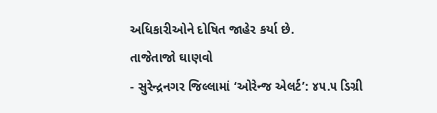અધિકારીઓને દોષિત જાહેર કર્યા છે.
તાજેતાજો ઘાણવો
- સુરેન્દ્રનગર જિલ્લામાં ‘ઓરેન્જ એલર્ટ’: ૪૫.૫ ડિગ્રી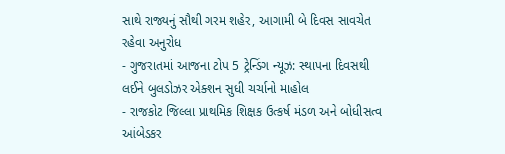સાથે રાજ્યનું સૌથી ગરમ શહેર, આગામી બે દિવસ સાવચેત રહેવા અનુરોધ
- ગુજરાતમાં આજના ટોપ 5 ટ્રેન્ડિંગ ન્યૂઝ: સ્થાપના દિવસથી લઈને બુલડોઝર એક્શન સુધી ચર્ચાનો માહોલ
- રાજકોટ જિલ્લા પ્રાથમિક શિક્ષક ઉત્કર્ષ મંડળ અને બોધીસત્વ આંબેડકર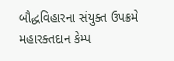બૌદ્ધવિહારના સંયુક્ત ઉપક્રમે મહારક્તદાન કેમ્પ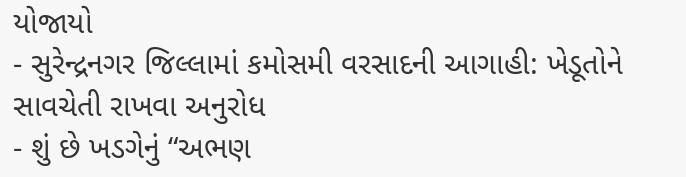યોજાયો
- સુરેન્દ્રનગર જિલ્લામાં કમોસમી વરસાદની આગાહી: ખેડૂતોને સાવચેતી રાખવા અનુરોધ
- શું છે ખડગેનું “અભણ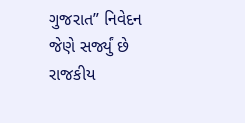ગુજરાત” નિવેદન જેણે સર્જ્યું છે રાજકીય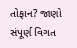તોફાન? જાણો સંપૂર્ણ વિગત